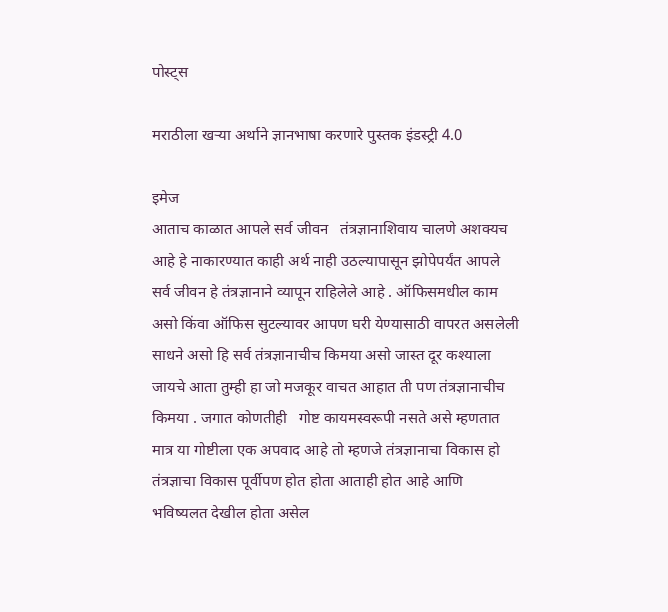पोस्ट्स

मराठीला खऱ्या अर्थाने ज्ञानभाषा करणारे पुस्तक इंडस्ट्री 4.0

इमेज
आताच काळात आपले सर्व जीवन   तंत्रज्ञानाशिवाय चालणे अशक्यच आहे हे नाकारण्यात काही अर्थ नाही उठल्यापासून झोपेपर्यंत आपले सर्व जीवन हे तंत्रज्ञानाने व्यापून राहिलेले आहे . ऑफिसमधील काम असो किंवा ऑफिस सुटल्यावर आपण घरी येण्यासाठी वापरत असलेली साधने असो हि सर्व तंत्रज्ञानाचीच किमया असो जास्त दूर कश्याला जायचे आता तुम्ही हा जो मजकूर वाचत आहात ती पण तंत्रज्ञानाचीच किमया . जगात कोणतीही   गोष्ट कायमस्वरूपी नसते असे म्हणतात मात्र या गोष्टीला एक अपवाद आहे तो म्हणजे तंत्रज्ञानाचा विकास हो तंत्रज्ञाचा विकास पूर्वीपण होत होता आताही होत आहे आणि भविष्यलत देखील होता असेल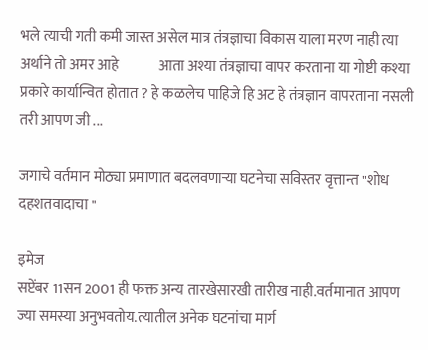भले त्याची गती कमी जास्त असेल मात्र तंत्रज्ञाचा विकास याला मरण नाही त्या अर्थाने तो अमर आहे              आता अश्या तंत्रज्ञाचा वापर करताना या गोष्टी कश्या प्रकारे कार्यान्वित होतात ? हे कळलेच पाहिजे हि अट हे तंत्रज्ञान वापरताना नसली तरी आपण जी ...

जगाचे वर्तमान मोठ्या प्रमाणात बदलवणाऱ्या घटनेचा सविस्तर वृत्तान्त "शोध दहशतवादाचा "

इमेज
सप्टेंबर 11सन 2001 ही फक्त अन्य तारखेसारखी तारीख नाही.वर्तमानात आपण ज्या समस्या अनुभवतोय.त्यातील अनेक घटनांचा मार्ग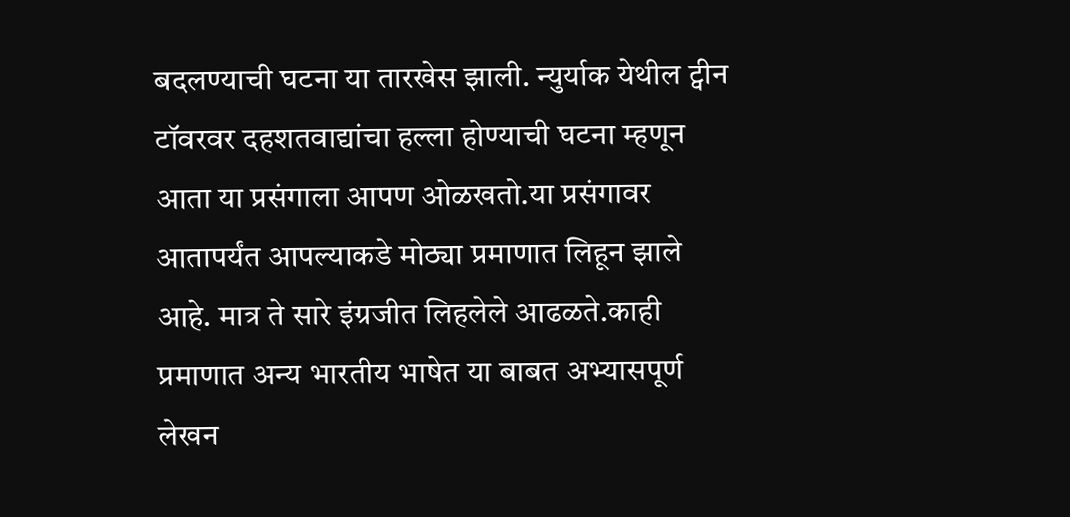बदलण्याची घटना या तारखेस झाली. न्युर्याक येथील ट्वीन टॉवरवर दहशतवाद्यांचा हल्ला होण्याची घटना म्हणून आता या प्रसंगाला आपण ओळखतो‌.या प्रसंगावर आतापर्यंत आपल्याकडे मोठ्या प्रमाणात लिहून झाले आहे. मात्र ते सारे इंग्रजीत लिहलेले आढळते.काही प्रमाणात अन्य भारतीय भाषेत या बाबत अभ्यासपूर्ण लेखन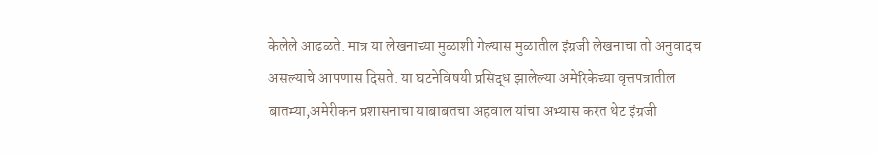केलेले आढळते. मात्र या लेखनाच्या मुळाशी गेल्यास मुळातील इंग्रजी लेखनाचा तो अनुवादच असल्याचे आपणास दिसते‌. या घटनेविषयी प्रसिद्ध झालेल्या अमेरिकेच्या वृत्तपत्रातील बातम्या,अमेरीकन प्रशासनाचा याबाबतचा अहवाल यांचा अभ्यास करत थेट इंग्रजी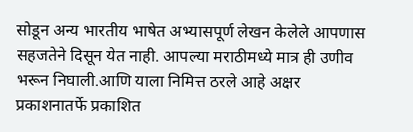सोडून अन्य भारतीय भाषेत अभ्यासपूर्ण लेखन केलेले आपणास सहजतेने दिसून येत नाही. आपल्या मराठीमध्ये मात्र ही उणीव भरून निघाली.आणि याला निमित्त ठरले आहे अक्षर प्रकाशनातर्फे प्रकाशित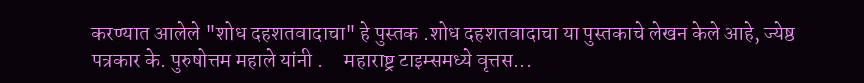करण्यात आलेले "शोध दहशतवादाचा" हे पुस्तक .शोध दहशतवादाचा या पुस्तकाचे लेखन केले आहे, ज्येष्ठ पत्रकार के. पुरुषोत्तम महाले यांनी .     महाराष्ट्र टाइम्समध्ये वृत्तस...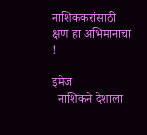नाशिककरांसाठी क्षण हा अभिमानाचा !

इमेज
  नाशिकने देशाला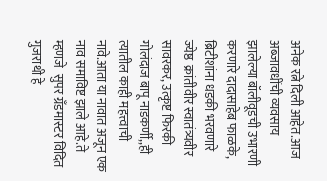अनेक रत्ने दिली आहेत.आज अब्जावधींची व्यवसाय झालेल्या बॉलीवूडची उभारणी करणारे दादासाहेब फाळके, ब्रिटीशांना धडकी भरवणारे ज्येष्ठ  क्रांतीवीर स्वातंत्र्यवीर सावरकर, उत्कृष्ट फिरकी गोलंदाज बापू नाडकर्णी,,ही त्यातील काही महत्त्वाची नावे.आता या नावात अजून एक नाव समाविष्ट झाले आहे.ते म्हणजे  सुपर ग्रँडमास्टर विदित गुजराथी हे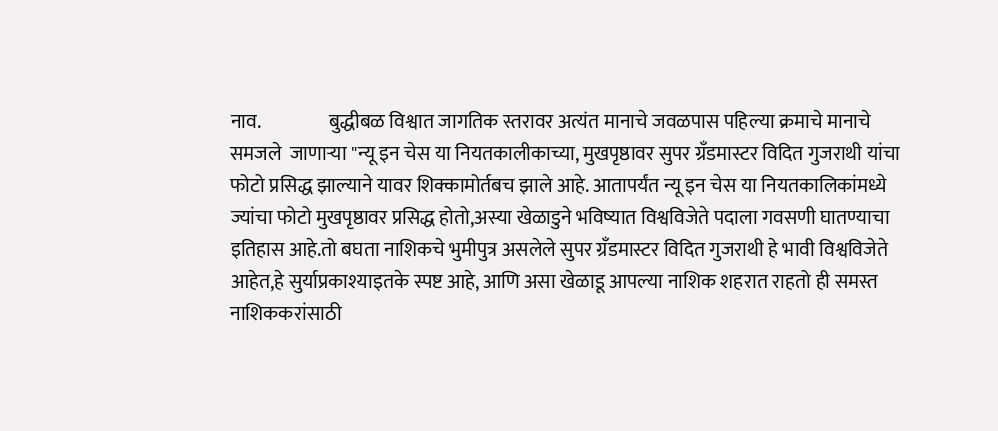नाव.                  बुद्धीबळ विश्वात जागतिक स्तरावर अत्यंत मानाचे जवळपास पहिल्या क्रमाचे मानाचे समजले  जाणाऱ्या "न्यू इन चेस या नियतकालीकाच्या, मुखपृष्ठावर सुपर ग्रँडमास्टर विदित गुजराथी यांचा फोटो प्रसिद्ध झाल्याने यावर शिक्कामोर्तबच झाले आहे. आतापर्यंत न्यू इन चेस या नियतकालिकांमध्ये ज्यांचा फोटो मुखपृष्ठावर प्रसिद्ध होतो,अस्या खेळाडुने भविष्यात विश्वविजेते पदाला गवसणी घातण्याचा इतिहास आहे‌.तो बघता नाशिकचे भुमीपुत्र असलेले सुपर ग्रँडमास्टर विदित गुजराथी हे भावी विश्वविजेते आहेत,हे सुर्याप्रकाश्याइतके स्पष्ट आहे, आणि असा खेळाडू आपल्या नाशिक शहरात राहतो ही समस्त नाशिककरांसाठी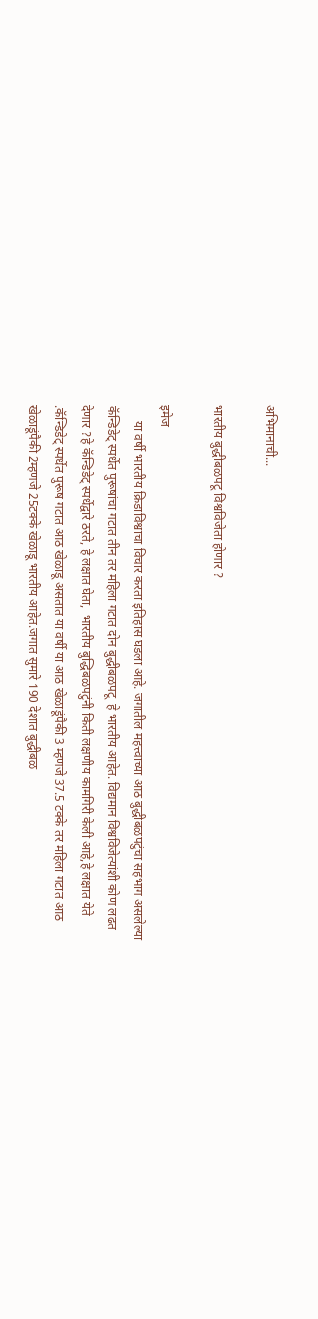अभिमानाची...

भारतीय बुद्धीबळपटू विश्वविजेता होणार ?

इमेज
     या वर्षी भारतीय क्रिडाविश्वाचा विचार करता इतिहास घडला आहे. जगातील महत्त्वाच्या आठ बुद्धीबळपटुंचा सहभाग असलेल्या  कॅन्डिडेट् स्पर्धेत पुरूषांचा गटात तीन तर महिला गटात दोन बुद्धीबळपटू  हे भारतीय आहेत. विद्यमान विश्वविजेत्यांशी कोण लढत देणार ?हे कॅन्डिडेट् स्पर्धेद्वारे ठरते, हे लक्षात घेता,  भारतीय बुद्धिबळपटुंनी किती लक्षणीय कामगिरी केली आहे,हे लक्षात येते‌ .कॅन्डिडेट् स्पर्धेत पुरूष गटात आठ खेळाडू असतात या वर्षी या आठ खेळाडूंपैकी 3 म्हणजे 37.5 टक्के तर महिला गटात आठ खेळाडूंपैकी 2म्हणजे 25टक्के खेळाडू भारतीय आहेत.जगात सुमारे 190 देशात बुद्धीबळ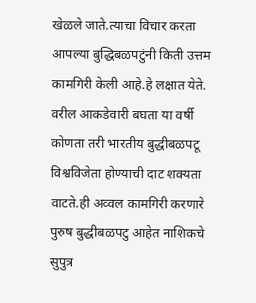खेळले जाते.त्याचा विचार करता आपल्या बुद्धिबळपटुंनी किती उत्तम कामगिरी केली आहे.हे लक्षात येते. वरील आकडेवारी बघता या वर्षी कोणता तरी भारतीय बुद्धीबळपटू विश्वविजेता होण्याची दाट शक्यता वाटते.ही अव्वल कामगिरी करणारे पुरुष बुद्धीबळपटु आहेत नाशिकचे सुपुत्र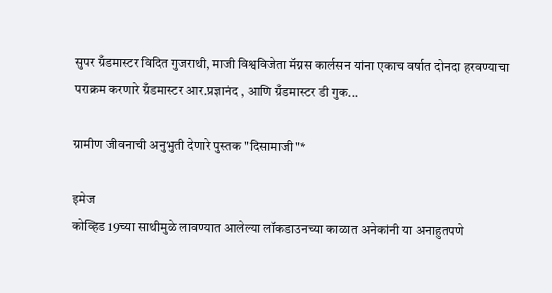सुपर ग्रँडमास्टर विदित गुजराथी, माजी विश्वविजेता मॅग्नस कार्लसन यांना एकाच वर्षात दोनदा हरवण्याचा पराक्रम करणारे ग्रँडमास्टर आर.प्रज्ञानंद , आणि ग्रँडमास्टर डी गुक...

ग्रामीण जीवनाची अनुभुती देणारे पुस्तक "दिसामाजी"*

इमेज
कोव्हिड 19च्या साथीमुळे लावण्यात आलेल्या लॉकडाउनच्या काळात अनेकांनी या अनाहुतपणे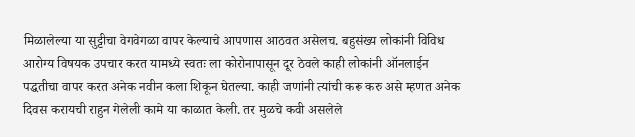मिळालेल्या या सुट्टीचा वेगवेगळा वापर केल्याचे आपणास आठवत असेलच. बहुसंख्य लोकांनी विविध आरोग्य विषयक उपचार करत यामध्ये स्वतः ला कोरोनापासून दूर ठेवले काही लोकांनी ऑनलाईन पद्धतीचा वापर करत अनेक नवीन कला शिकून घेतल्या. काही जणांनी त्यांची करू करु असे म्हणत अनेक दिवस करायची राहुन गेलेली कामे या काळात केली. तर मुळचे कवी असलेले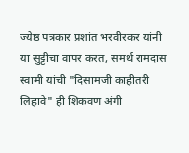ज्येष्ठ पत्रकार प्रशांत भरवीरकर यांनी या सुट्टीचा वापर करत, समर्थ रामदास स्वामी यांची "दिसामजी काहीतरी लिहावे" ही शिकवण अंगी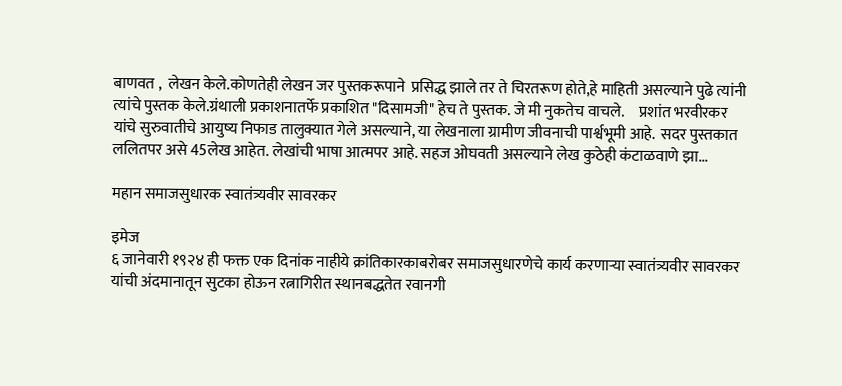बाणवत ,  लेखन केले.कोणतेही लेखन जर पुस्तकरूपाने  प्रसिद्ध झाले तर ते चिरतरूण होते,हे माहिती असल्याने पुढे त्यांनी त्यांचे पुस्तक केले.ग्रंथाली प्रकाशनातर्फे प्रकाशित "दिसामजी" हेच ते पुस्तक. जे मी नुकतेच वाचले.     प्रशांत भरवीरकर यांचे सुरुवातीचे आयुष्य निफाड तालुक्यात गेले असल्याने, या लेखनाला ग्रामीण जीवनाची पार्श्वभूमी आहे.  सदर पुस्तकात ललितपर असे 45लेख आहेत. लेखांची भाषा आत्मपर आहे. सहज ओघवती असल्याने लेख कुठेही कंटाळवाणे झा...

महान समाजसुधारक स्वातंत्र्यवीर सावरकर

इमेज
६ जानेवारी १९२४ ही फक्त एक दिनांक नाहीये क्रांतिकारकाबरोबर समाजसुधारणेचे कार्य करणाऱ्या स्वातंत्र्यवीर सावरकर यांची अंदमानातून सुटका होऊन रत्नागिरीत स्थानबद्धतेत रवानगी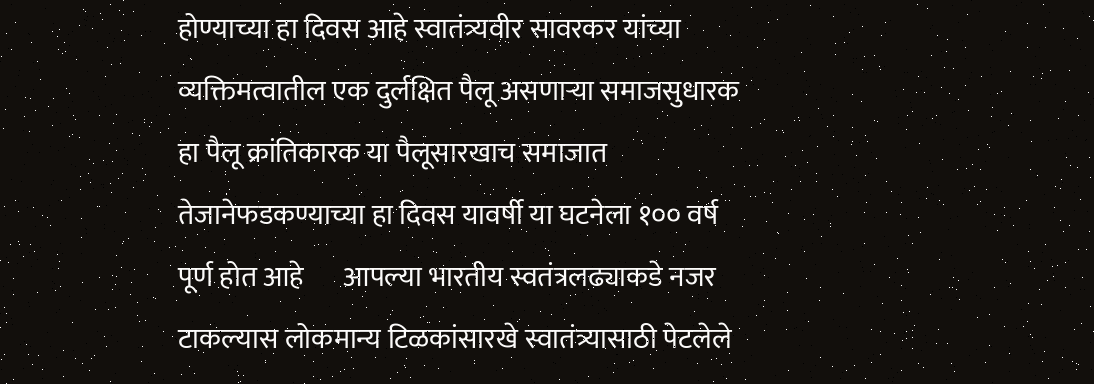होण्याच्या हा दिवस आहे स्वातंत्र्यवीर सावरकर यांच्या व्यक्तिमत्वातील एक दुर्लक्षित पैलू असणाऱ्या समाजसुधारक हा पैलू क्रांतिकारक या पैलूसारखाच समाजात तेजानेफडकण्याच्या हा दिवस यावर्षी या घटनेला १०० वर्ष पूर्ण होत आहे       आपल्या भारतीय स्वतंत्रलढ्याकडे नजर टाकल्यास लोकमान्य टिळकांसारखे स्वातंत्र्यासाठी पेटलेले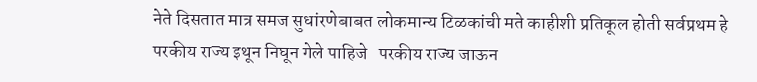नेते दिसतात मात्र समज सुधांरणेबाबत लोकमान्य टिळकांची मते काहीशी प्रतिकूल होती सर्वप्रथम हे परकीय राज्य इथून निघून गेले पाहिजे   परकीय राज्य जाऊन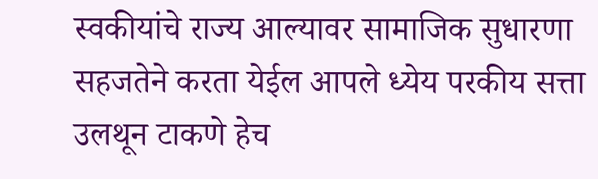स्वकीयांचे राज्य आल्यावर सामाजिक सुधारणा सहजतेने करता येईल आपले ध्येय परकीय सत्ता उलथून टाकणे हेच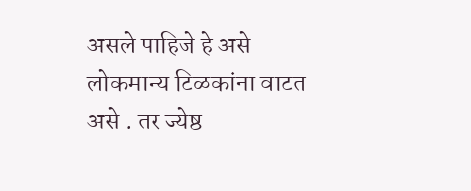असले पाहिजे हे असे लोकमान्य टिळकांना वाटत असे . तर ज्येष्ठ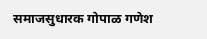समाजसुधारक गोपाळ गणेश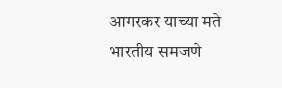आगरकर याच्या मते भारतीय समजणे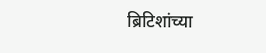ब्रिटिशांच्या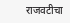राजवटीचा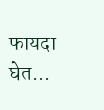फायदा घेत...